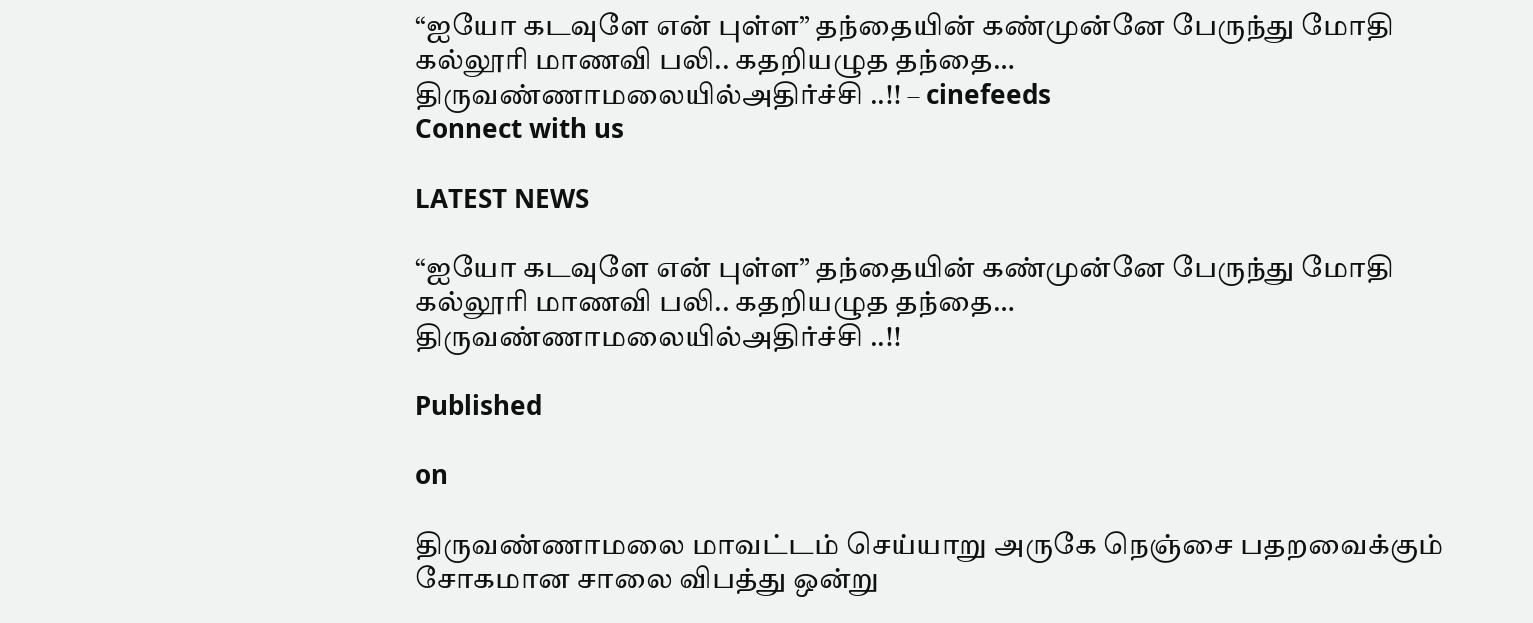“ஐயோ கடவுளே என் புள்ள” தந்தையின் கண்முன்னே பேருந்து மோதி கல்லூரி மாணவி பலி.. கதறியழுத தந்தை… திருவண்ணாமலையில்அதிர்ச்சி ..!! – cinefeeds
Connect with us

LATEST NEWS

“ஐயோ கடவுளே என் புள்ள” தந்தையின் கண்முன்னே பேருந்து மோதி கல்லூரி மாணவி பலி.. கதறியழுத தந்தை… திருவண்ணாமலையில்அதிர்ச்சி ..!!

Published

on

திருவண்ணாமலை மாவட்டம் செய்யாறு அருகே நெஞ்சை பதறவைக்கும் சோகமான சாலை விபத்து ஒன்று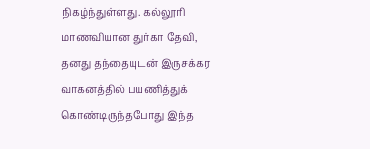நிகழ்ந்துள்ளது. கல்லூரி மாணவியான துர்கா தேவி, தனது தந்தையுடன் இருசக்கர வாகனத்தில் பயணித்துக் கொண்டிருந்தபோது இந்த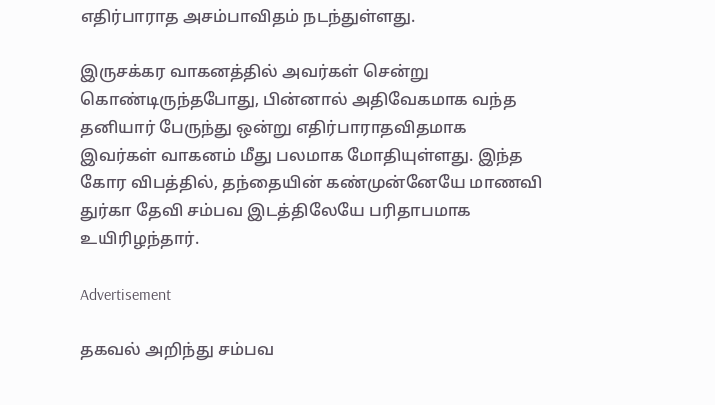எதிர்பாராத அசம்பாவிதம் நடந்துள்ளது.

இருசக்கர வாகனத்தில் அவர்கள் சென்று கொண்டிருந்தபோது, பின்னால் அதிவேகமாக வந்த தனியார் பேருந்து ஒன்று எதிர்பாராதவிதமாக இவர்கள் வாகனம் மீது பலமாக மோதியுள்ளது. இந்த கோர விபத்தில், தந்தையின் கண்முன்னேயே மாணவி துர்கா தேவி சம்பவ இடத்திலேயே பரிதாபமாக உயிரிழந்தார்.

Advertisement

தகவல் அறிந்து சம்பவ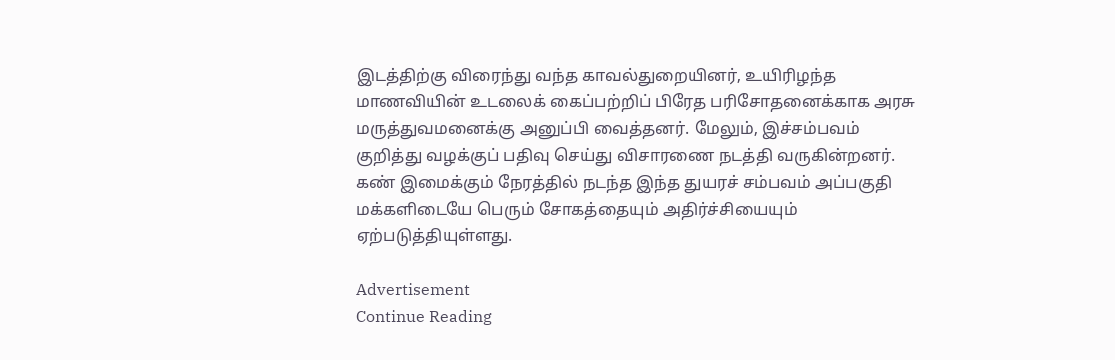இடத்திற்கு விரைந்து வந்த காவல்துறையினர், உயிரிழந்த மாணவியின் உடலைக் கைப்பற்றிப் பிரேத பரிசோதனைக்காக அரசு மருத்துவமனைக்கு அனுப்பி வைத்தனர். மேலும், இச்சம்பவம் குறித்து வழக்குப் பதிவு செய்து விசாரணை நடத்தி வருகின்றனர். கண் இமைக்கும் நேரத்தில் நடந்த இந்த துயரச் சம்பவம் அப்பகுதி மக்களிடையே பெரும் சோகத்தையும் அதிர்ச்சியையும் ஏற்படுத்தியுள்ளது.

Advertisement
Continue Reading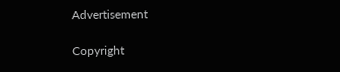Advertisement

Copyright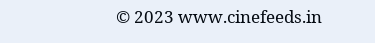© 2023 www.cinefeeds.in